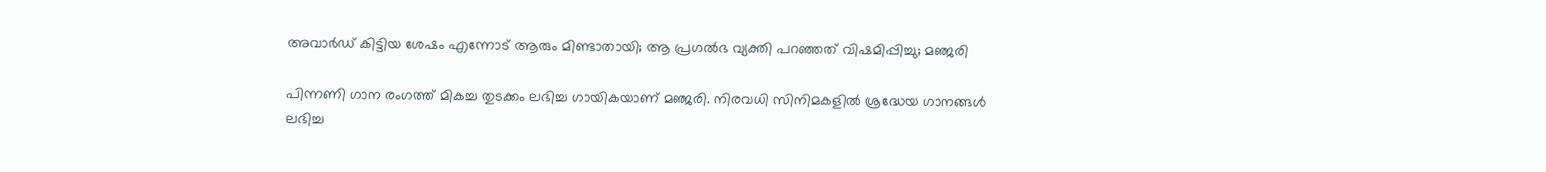അവാർഡ് കിട്ടിയ ശേഷം എന്നോട് ആരും മിണ്ടാതായി; ആ പ്രഗൽഭ വ്യക്തി പറഞ്ഞത് വിഷമിപ്പിച്ചു; മഞ്ജരി

പിന്നണി ഗാന രംഗത്ത് മികച്ച തു‌ടക്കം ലഭിച്ച ഗായികയാണ് മഞ്ജരി. നിരവധി സിനിമകളിൽ ശ്രദ്ധേയ ഗാനങ്ങൾ ലഭിച്ച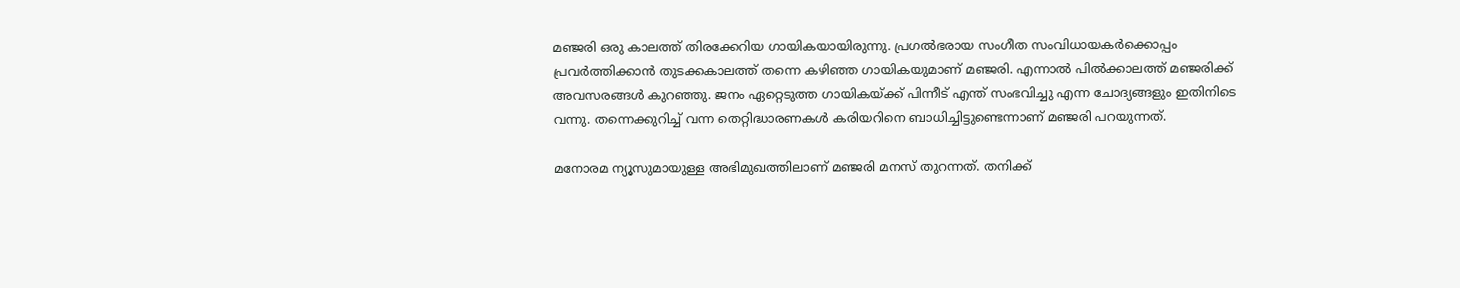മഞ്ജരി ഒരു കാലത്ത് തിരക്കേറിയ ഗായികയായിരുന്നു. പ്രഗൽഭരായ സംഗീത സംവിധായകർക്കൊപ്പം പ്രവർത്തിക്കാൻ തുടക്കകാലത്ത് തന്നെ കഴിഞ്ഞ ഗായികയുമാണ് മഞ്ജരി. എന്നാൽ പിൽക്കാലത്ത് മഞ്ജരിക്ക് അവസരങ്ങൾ കുറഞ്ഞു. ജനം ഏറ്റെ‌ടുത്ത ഗായികയ്ക്ക് പിന്നീട് എന്ത് സംഭവിച്ചു എന്ന ചോദ്യങ്ങളും ഇതിനിടെ വന്നു. തന്നെക്കുറിച്ച് വന്ന തെറ്റിദ്ധാരണകൾ കരിയറിനെ ബാധിച്ചിട്ടുണ്ടെന്നാണ് മഞ്ജരി പറയുന്നത്.

മനോരമ ന്യൂസുമായുള്ള അഭിമുഖത്തിലാണ് മഞ്ജരി മനസ് തുറന്നത്. തനിക്ക്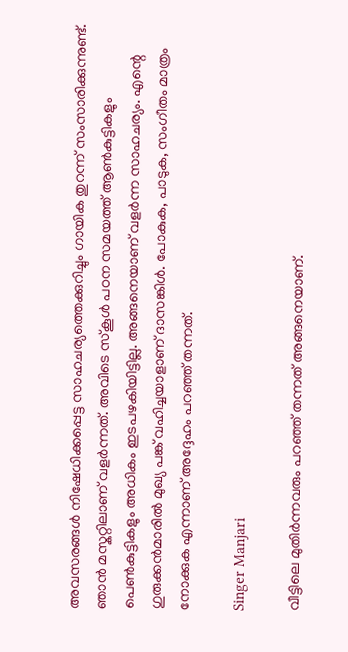അവസരങ്ങൾ നിഷേധിക്കപ്പെട്ട സാഹചര്യത്തെക്കുറിച്ചും ഗായിക തുറന്ന് സംസാരിക്കുന്നുണ്ട്. ഞാൻ മസ്കറ്റിലാണ് വളർന്നത്. അവിടെ സ്കൂൾ പഠന സമയത്ത് ആൺകുട്ടികളും പെൺകുട്ടികളും അധികം ഇടപഴകിയിട്ടില്ല. അങ്ങനെയാണ് വളർന്ന സാഹചര്യം. എന്റെ ഗുരുക്കൻമാരിൽ മുഖ്യ പങ്ക് വഹിച്ചയാളാണ് ദാസങ്കിൾ. പോകുക, പാടുക, സംഗീതം മാത്രം നോക്കുക എന്നാണ് അദ്ദേഹം പറഞ്ഞ് തന്നത്.

Singer Manjari

വീട്ടിലെ മുതിർന്നവരും പറഞ്ഞ് തന്നത് അങ്ങനെയാണ്.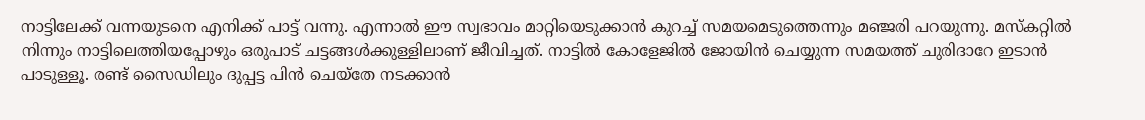നാട്ടിലേക്ക് വന്നയുടനെ എനിക്ക് പാട്ട് വന്നു. എന്നാൽ ഈ സ്വഭാവം മാറ്റിയെടുക്കാൻ കുറച്ച് സമയമെടുത്തെന്നും മഞ്ജരി പറയുന്നു. മസ്കറ്റിൽ നിന്നും നാട്ടിലെത്തിയപ്പോഴും ഒരുപാട് ചട്ടങ്ങൾക്കുള്ളിലാണ് ജീവിച്ചത്. നാട്ടിൽ കോളേജിൽ ജോയിൻ ചെയ്യുന്ന സമയത്ത് ചുരിദാറേ ഇടാൻ പാ‌ടുള്ളൂ. രണ്ട് സൈഡിലും ദുപ്പട്ട പിൻ ചെയ്തേ ന‌ടക്കാൻ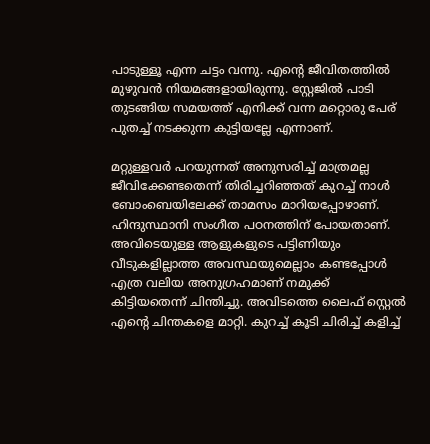പാടുള്ളൂ എന്ന ചട്ടം വന്നു. എന്റെ ജീവിതത്തിൽ മുഴുവൻ നിയമങ്ങളായിരുന്നു. സ്റ്റേജിൽ പാടി തുടങ്ങിയ സമയത്ത് എനിക്ക് വന്ന മറ്റൊരു പേര് പുതച്ച് നടക്കുന്ന കുട്ടിയല്ലേ എന്നാണ്.

മറ്റുള്ളവർ പറയുന്നത് അനുസരിച്ച് മാത്രമല്ല ജീവിക്കേണ്ടതെന്ന് തിരിച്ചറിഞ്ഞത് കുറച്ച് നാൾ ബോംബെയിലേക്ക് താമസം മാറിയപ്പോഴാണ്. ഹിന്ദുസ്ഥാനി സംഗീത പഠനത്തിന് പോയതാണ്. അവിടെയുള്ള ആളുകളുടെ പട്ടിണിയും വീടുകളില്ലാത്ത അവസ്ഥയുമെല്ലാം കണ്ടപ്പോൾ എത്ര വലിയ അനുഗ്രഹമാണ് നമുക്ക് കിട്ടിയതെന്ന് ചിന്തിച്ചു. അവിടത്തെ ലൈഫ് സ്റ്റെൽ എന്റെ ചിന്തകളെ മാറ്റി. കുറച്ച് കൂടി ചിരിച്ച് കളിച്ച്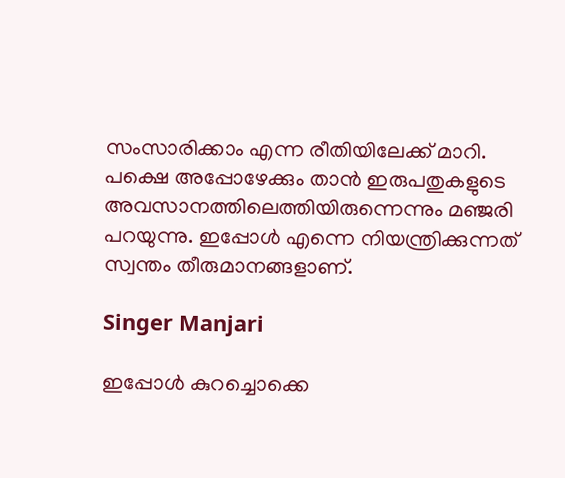സംസാരിക്കാം എന്ന രീതിയിലേക്ക് മാറി. പക്ഷെ അപ്പോഴേക്കും താൻ ഇരുപതുകളുടെ അവസാനത്തിലെത്തിയിരുന്നെന്നും മഞ്ജരി പറയുന്നു. ഇപ്പോൾ എന്നെ നിയന്ത്രിക്കുന്നത് സ്വന്തം തീരുമാനങ്ങളാണ്.

Singer Manjari

ഇപ്പോൾ കുറച്ചൊക്കെ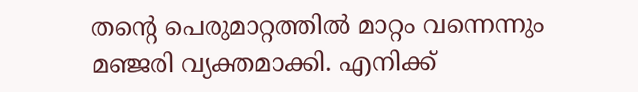തന്റെ പെരുമാറ്റത്തിൽ മാറ്റം വന്നെന്നും മഞ്ജരി വ്യക്തമാക്കി. എനിക്ക്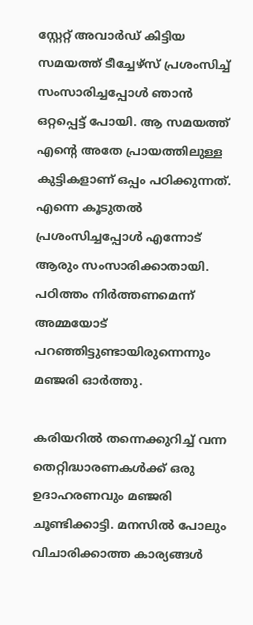സ്റ്റേറ്റ് അവാർഡ് കിട്ടിയ സമയത്ത് ടീച്ചേഴ്സ് പ്രശംസിച്ച് സംസാരിച്ചപ്പോൾ ഞാൻ ഒറ്റപ്പെട്ട് പോയി. ആ സമയത്ത് എന്റെ അതേ പ്രായത്തിലുള്ള കുട്ടികളാണ് ഒപ്പം പഠിക്കുന്നത്. എന്നെ കൂടുതൽ പ്രശംസിച്ചപ്പോൾ എന്നോട് ആരും സംസാരിക്കാതായി. പഠിത്തം നിർത്തണമെന്ന് അമ്മയോട് പറഞ്ഞിട്ടുണ്ടായിരുന്നെന്നും മഞ്ജരി ഓർത്തു.

കരിയറിൽ തന്നെക്കുറിച്ച് വന്ന തെറ്റിദ്ധാരണകൾക്ക് ഒരു ഉദാഹരണവും മഞ്ജരി ചൂണ്ടിക്കാട്ടി. മനസിൽ പോലും വിചാരിക്കാത്ത കാര്യങ്ങൾ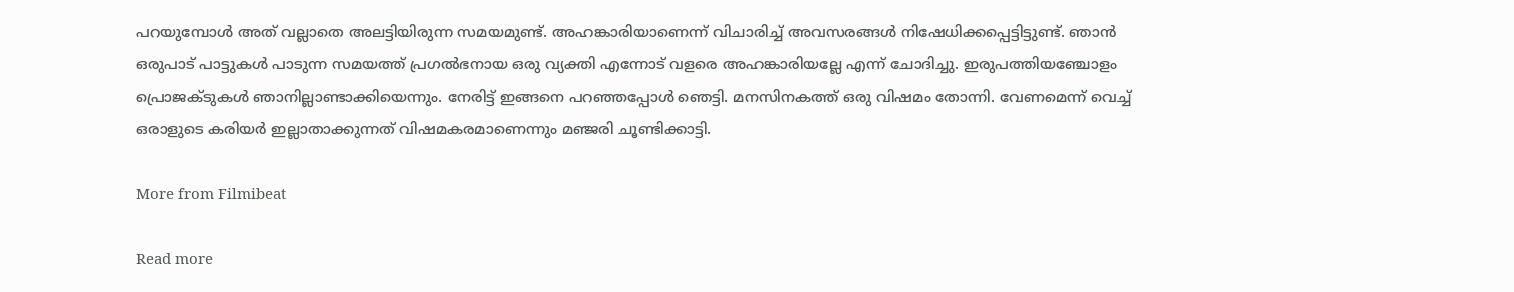പറയുമ്പോൾ അത് വല്ലാതെ അലട്ടിയിരുന്ന സമയമുണ്ട്. അഹങ്കാരിയാണെന്ന് വിചാരിച്ച് അവസരങ്ങൾ നിഷേധിക്കപ്പെട്ടിട്ടുണ്ട്. ഞാൻ ഒരുപാട് പാട്ടുകൾ പാടുന്ന സമയത്ത് പ്രഗൽഭനായ ഒരു വ്യക്തി എന്നോട് വളരെ അഹങ്കാരിയല്ലേ എന്ന് ചോദിച്ചു. ഇരുപത്തിയഞ്ചോളം പ്രൊജക്ടുകൾ ഞാനില്ലാണ്ടാക്കിയെന്നും. നേരിട്ട് ഇങ്ങനെ പറഞ്ഞപ്പോൾ ഞെട്ടി. മനസിനകത്ത് ഒരു വിഷമം തോന്നി. വേണമെന്ന് വെച്ച് ഒരാളുടെ കരിയർ ഇല്ലാതാക്കുന്നത് വിഷമകരമാണെന്നും മഞ്ജരി ചൂണ്ടിക്കാട്ടി.

More from Filmibeat

Read more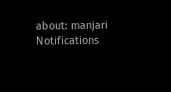about: manjari
Notifications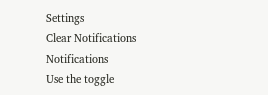Settings
Clear Notifications
Notifications
Use the toggle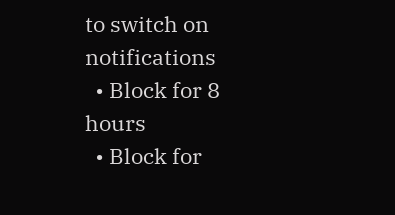to switch on notifications
  • Block for 8 hours
  • Block for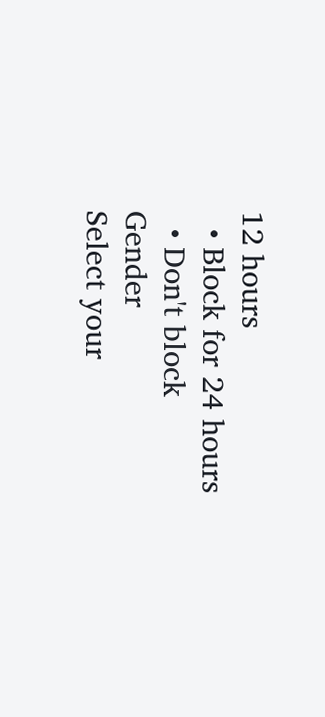12 hours
  • Block for 24 hours
  • Don't block
Gender
Select your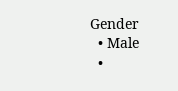Gender
  • Male
  •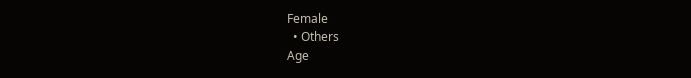Female
  • Others
Age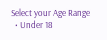Select your Age Range
  • Under 18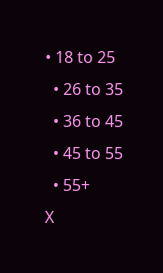• 18 to 25
  • 26 to 35
  • 36 to 45
  • 45 to 55
  • 55+
X